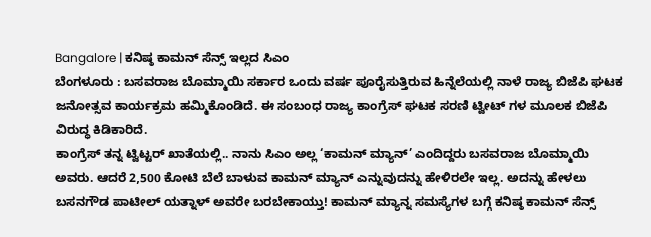Bangalore | ಕನಿಷ್ಠ ಕಾಮನ್ ಸೆನ್ಸ್ ಇಲ್ಲದ ಸಿಎಂ
ಬೆಂಗಳೂರು : ಬಸವರಾಜ ಬೊಮ್ಮಾಯಿ ಸರ್ಕಾರ ಒಂದು ವರ್ಷ ಪೂರೈಸುತ್ತಿರುವ ಹಿನ್ನೆಲೆಯಲ್ಲಿ ನಾಳೆ ರಾಜ್ಯ ಬಿಜೆಪಿ ಘಟಕ ಜನೋತ್ಸವ ಕಾರ್ಯಕ್ರಮ ಹಮ್ಮಿಕೊಂಡಿದೆ. ಈ ಸಂಬಂಧ ರಾಜ್ಯ ಕಾಂಗ್ರೆಸ್ ಘಟಕ ಸರಣಿ ಟ್ವೀಟ್ ಗಳ ಮೂಲಕ ಬಿಜೆಪಿ ವಿರುದ್ಧ ಕಿಡಿಕಾರಿದೆ.
ಕಾಂಗ್ರೆಸ್ ತನ್ನ ಟ್ವಿಟ್ಟರ್ ಖಾತೆಯಲ್ಲಿ.. ನಾನು ಸಿಎಂ ಅಲ್ಲ ‘ಕಾಮನ್ ಮ್ಯಾನ್’ ಎಂದಿದ್ದರು ಬಸವರಾಜ ಬೊಮ್ಮಾಯಿ ಅವರು. ಆದರೆ 2,500 ಕೋಟಿ ಬೆಲೆ ಬಾಳುವ ಕಾಮನ್ ಮ್ಯಾನ್ ಎನ್ನುವುದನ್ನು ಹೇಳಿರಲೇ ಇಲ್ಲ. ಅದನ್ನು ಹೇಳಲು ಬಸನಗೌಡ ಪಾಟೀಲ್ ಯತ್ನಾಳ್ ಅವರೇ ಬರಬೇಕಾಯ್ತು! ಕಾಮನ್ ಮ್ಯಾನ್ನ ಸಮಸ್ಯೆಗಳ ಬಗ್ಗೆ ಕನಿಷ್ಠ ಕಾಮನ್ ಸೆನ್ಸ್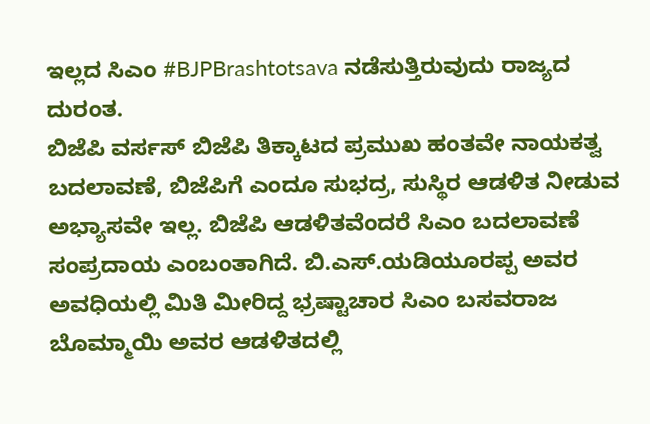ಇಲ್ಲದ ಸಿಎಂ #BJPBrashtotsava ನಡೆಸುತ್ತಿರುವುದು ರಾಜ್ಯದ ದುರಂತ.
ಬಿಜೆಪಿ ವರ್ಸಸ್ ಬಿಜೆಪಿ ತಿಕ್ಕಾಟದ ಪ್ರಮುಖ ಹಂತವೇ ನಾಯಕತ್ವ ಬದಲಾವಣೆ, ಬಿಜೆಪಿಗೆ ಎಂದೂ ಸುಭದ್ರ, ಸುಸ್ಥಿರ ಆಡಳಿತ ನೀಡುವ ಅಭ್ಯಾಸವೇ ಇಲ್ಲ. ಬಿಜೆಪಿ ಆಡಳಿತವೆಂದರೆ ಸಿಎಂ ಬದಲಾವಣೆ ಸಂಪ್ರದಾಯ ಎಂಬಂತಾಗಿದೆ. ಬಿ.ಎಸ್.ಯಡಿಯೂರಪ್ಪ ಅವರ ಅವಧಿಯಲ್ಲಿ ಮಿತಿ ಮೀರಿದ್ದ ಭ್ರಷ್ಟಾಚಾರ ಸಿಎಂ ಬಸವರಾಜ ಬೊಮ್ಮಾಯಿ ಅವರ ಆಡಳಿತದಲ್ಲಿ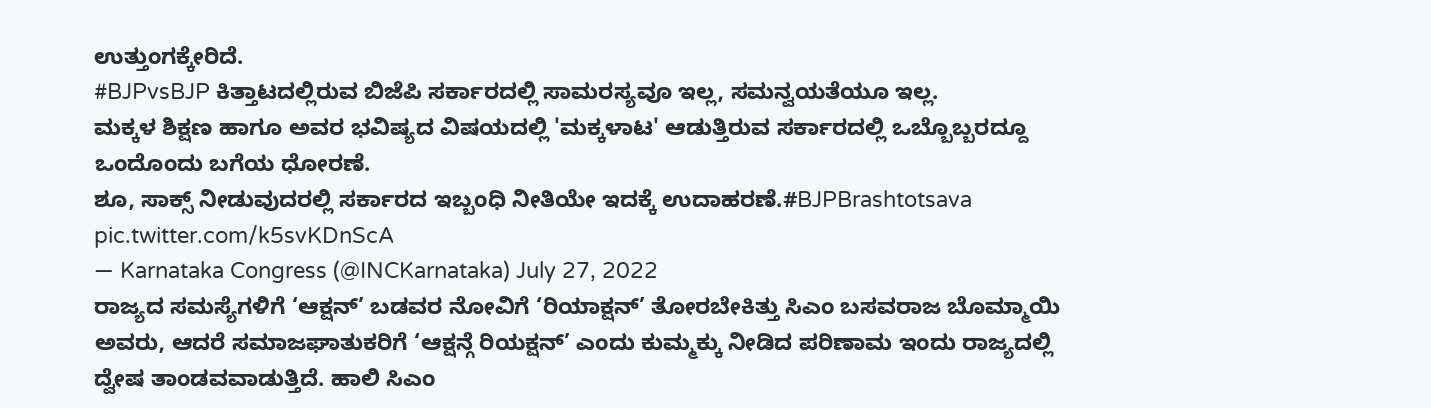ಉತ್ತುಂಗಕ್ಕೇರಿದೆ.
#BJPvsBJP ಕಿತ್ತಾಟದಲ್ಲಿರುವ ಬಿಜೆಪಿ ಸರ್ಕಾರದಲ್ಲಿ ಸಾಮರಸ್ಯವೂ ಇಲ್ಲ, ಸಮನ್ವಯತೆಯೂ ಇಲ್ಲ.
ಮಕ್ಕಳ ಶಿಕ್ಷಣ ಹಾಗೂ ಅವರ ಭವಿಷ್ಯದ ವಿಷಯದಲ್ಲಿ 'ಮಕ್ಕಳಾಟ' ಆಡುತ್ತಿರುವ ಸರ್ಕಾರದಲ್ಲಿ ಒಬ್ಬೊಬ್ಬರದ್ದೂ ಒಂದೊಂದು ಬಗೆಯ ಧೋರಣೆ.
ಶೂ, ಸಾಕ್ಸ್ ನೀಡುವುದರಲ್ಲಿ ಸರ್ಕಾರದ ಇಬ್ಬಂಧಿ ನೀತಿಯೇ ಇದಕ್ಕೆ ಉದಾಹರಣೆ.#BJPBrashtotsava pic.twitter.com/k5svKDnScA
— Karnataka Congress (@INCKarnataka) July 27, 2022
ರಾಜ್ಯದ ಸಮಸ್ಯೆಗಳಿಗೆ ‘ಆಕ್ಷನ್’ ಬಡವರ ನೋವಿಗೆ ‘ರಿಯಾಕ್ಷನ್’ ತೋರಬೇಕಿತ್ತು ಸಿಎಂ ಬಸವರಾಜ ಬೊಮ್ಮಾಯಿ ಅವರು, ಆದರೆ ಸಮಾಜಘಾತುಕರಿಗೆ ‘ಆಕ್ಷನ್ಗೆ ರಿಯಕ್ಷನ್’ ಎಂದು ಕುಮ್ಮಕ್ಕು ನೀಡಿದ ಪರಿಣಾಮ ಇಂದು ರಾಜ್ಯದಲ್ಲಿ ದ್ವೇಷ ತಾಂಡವವಾಡುತ್ತಿದೆ. ಹಾಲಿ ಸಿಎಂ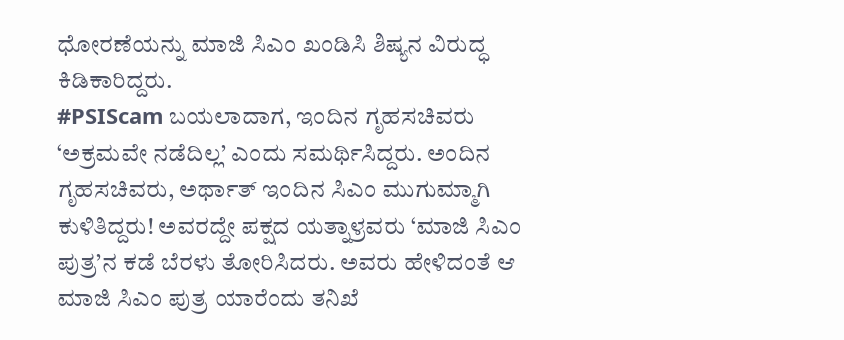ಧೋರಣೆಯನ್ನು ಮಾಜಿ ಸಿಎಂ ಖಂಡಿಸಿ ಶಿಷ್ಯನ ವಿರುದ್ಧ ಕಿಡಿಕಾರಿದ್ದರು.
#PSIScam ಬಯಲಾದಾಗ, ಇಂದಿನ ಗೃಹಸಚಿವರು ‘ಅಕ್ರಮವೇ ನಡೆದಿಲ್ಲ’ ಎಂದು ಸಮರ್ಥಿಸಿದ್ದರು. ಅಂದಿನ ಗೃಹಸಚಿವರು, ಅರ್ಥಾತ್ ಇಂದಿನ ಸಿಎಂ ಮುಗುಮ್ಮಾಗಿ ಕುಳಿತಿದ್ದರು! ಅವರದ್ದೇ ಪಕ್ಷದ ಯತ್ನಾಳ್ರವರು ‘ಮಾಜಿ ಸಿಎಂ ಪುತ್ರ’ನ ಕಡೆ ಬೆರಳು ತೋರಿಸಿದರು. ಅವರು ಹೇಳಿದಂತೆ ಆ ಮಾಜಿ ಸಿಎಂ ಪುತ್ರ ಯಾರೆಂದು ತನಿಖೆ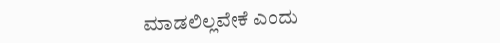ಮಾಡಲಿಲ್ಲವೇಕೆ ಎಂದು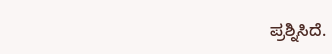ಪ್ರಶ್ನಿಸಿದೆ.